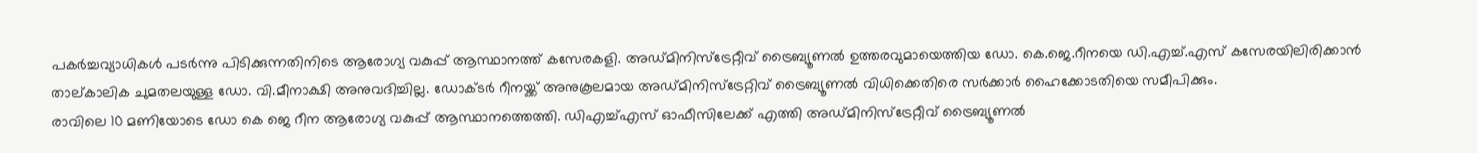പകർച്ചവ്യാധികൾ പടർന്നു പിടിക്കുന്നതിനിടെ ആരോഗ്യ വകുപ്പ് ആസ്ഥാനത്ത് കസേരകളി. അഡ്മിനിസ്ട്രേറ്റീവ് ട്രൈബ്യൂണൽ ഉത്തരവുമായെത്തിയ ഡോ. കെ.ജെ.റീനയെ ഡി.എച്ച്.എസ് കസേരയിലിരിക്കാൻ താല്കാലിക ചുമതലയുള്ള ഡോ. വി.മീനാക്ഷി അനുവദിച്ചില്ല. ഡോക്ടർ റീനയ്ക്ക് അനുകൂലമായ അഡ്മിനിസ്ട്രേറ്റിവ് ട്രൈബ്യൂണൽ വിധിക്കെതിരെ സർക്കാർ ഹൈക്കോടതിയെ സമീപിക്കും.
രാവിലെ 10 മണിയോടെ ഡോ കെ ജെ റീന ആരോഗ്യ വകുപ്പ് ആസ്ഥാനത്തെത്തി. ഡിഎച്ച്എസ് ഓഫീസിലേക്ക് എത്തി അഡ്മിനിസ്ട്രേറ്റീവ് ട്രൈബ്യൂണൽ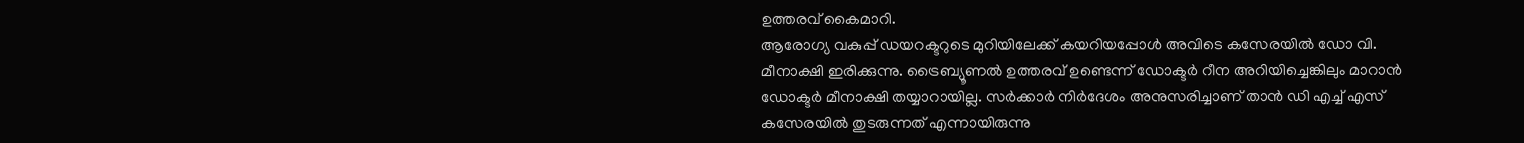ഉത്തരവ് കൈമാറി.
ആരോഗ്യ വകുപ്പ് ഡയറക്ടറുടെ മുറിയിലേക്ക് കയറിയപ്പോൾ അവിടെ കസേരയിൽ ഡോ വി. മീനാക്ഷി ഇരിക്കുന്നു. ട്രൈബ്യൂണൽ ഉത്തരവ് ഉണ്ടെന്ന് ഡോക്ടർ റീന അറിയിച്ചെങ്കിലും മാറാൻ ഡോക്ടർ മീനാക്ഷി തയ്യാറായില്ല. സർക്കാർ നിർദേശം അനുസരിച്ചാണ് താൻ ഡി എച്ച് എസ് കസേരയിൽ തുടരുന്നത് എന്നായിരുന്നു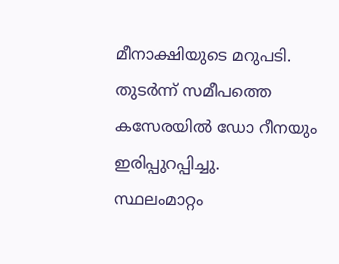മീനാക്ഷിയുടെ മറുപടി. തുടർന്ന് സമീപത്തെ കസേരയിൽ ഡോ റീനയും ഇരിപ്പുറപ്പിച്ചു.
സ്ഥലംമാറ്റം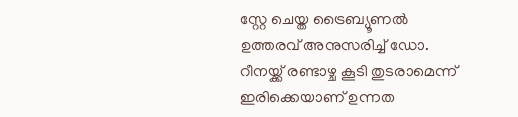സ്റ്റേ ചെയ്ത ട്രൈബ്യൂണൽ ഉത്തരവ് അനുസരിച്ച് ഡോ. റീനയ്ക്ക് രണ്ടാഴ്ച കൂടി തുടരാമെന്ന് ഇരിക്കെയാണ് ഉന്നത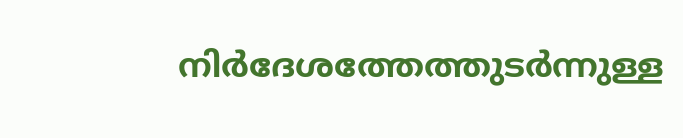നിർദേശത്തേത്തുടർന്നുള്ള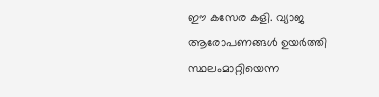ഈ കസേര കളി. വ്യാജ ആരോപണങ്ങൾ ഉയർത്തി സ്ഥലംമാറ്റിയെന്ന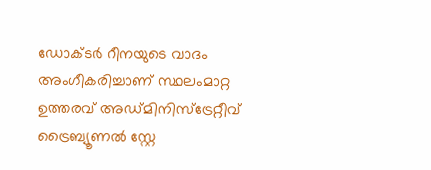ഡോക്ടർ റീനയുടെ വാദം അംഗീകരിച്ചാണ് സ്ഥലംമാറ്റ ഉത്തരവ് അഡ്മിനിസ്ട്രേറ്റീവ് ട്രൈബ്യൂണൽ സ്റ്റേ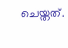ചെയ്തത്.